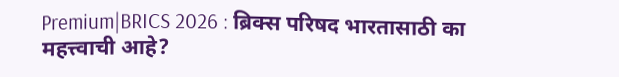Premium|BRICS 2026 : ब्रिक्स परिषद भारतासाठी का महत्त्वाची आहे?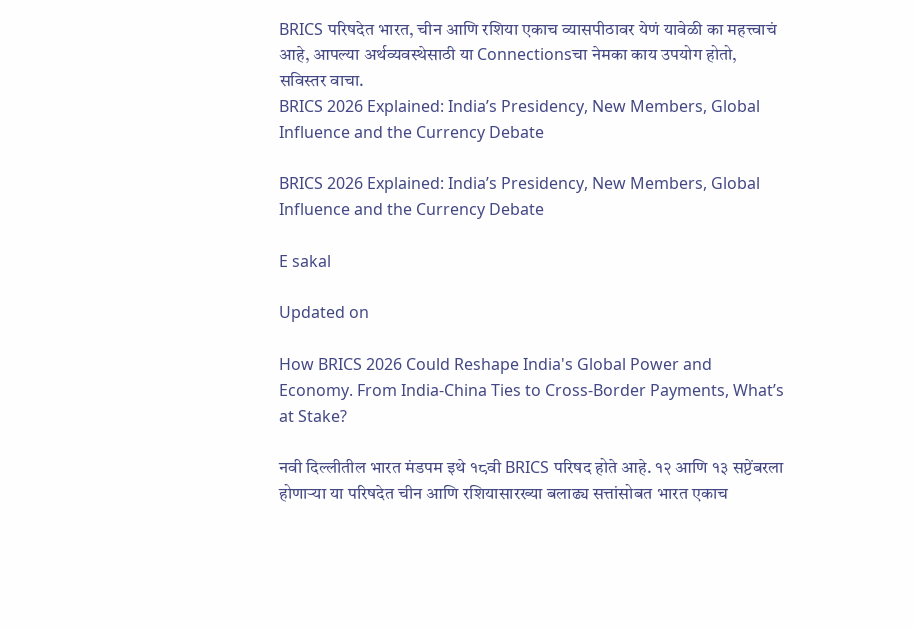BRICS परिषदेत भारत, चीन आणि रशिया एकाच व्यासपीठावर येणं यावेळी का महत्त्वाचं आहे, आपल्या अर्थव्यवस्थेसाठी या Connectionsचा नेमका काय उपयोग होतो, सविस्तर वाचा.
BRICS 2026 Explained: India’s Presidency, New Members, Global Influence and the Currency Debate

BRICS 2026 Explained: India’s Presidency, New Members, Global Influence and the Currency Debate

E sakal

Updated on

How BRICS 2026 Could Reshape India's Global Power and Economy. From India-China Ties to Cross-Border Payments, What’s at Stake?

नवी दिल्लीतील भारत मंडपम इथे १८वी BRICS परिषद होते आहे. १२ आणि १३ सप्टेंबरला होणाऱ्या या परिषदेत चीन आणि रशियासारख्या बलाढ्य सत्तांसोबत भारत एकाच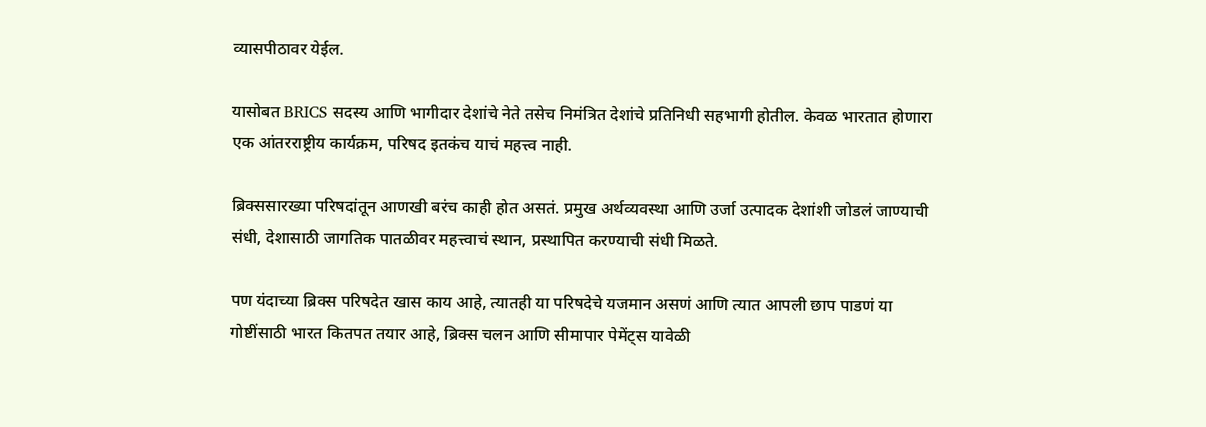व्यासपीठावर येईल.

यासोबत BRICS सदस्य आणि भागीदार देशांचे नेते तसेच निमंत्रित देशांचे प्रतिनिधी सहभागी होतील. केवळ भारतात होणारा एक आंतरराष्ट्रीय कार्यक्रम, परिषद इतकंच याचं महत्त्व नाही.

ब्रिक्ससारख्या परिषदांतून आणखी बरंच काही होत असतं. प्रमुख अर्थव्यवस्था आणि उर्जा उत्पादक देशांशी जोडलं जाण्याची संधी, देशासाठी जागतिक पातळीवर महत्त्वाचं स्थान, प्रस्थापित करण्याची संधी मिळते.

पण यंदाच्या ब्रिक्स परिषदेत खास काय आहे, त्यातही या परिषदेचे यजमान असणं आणि त्यात आपली छाप पाडणं या गोष्टींसाठी भारत कितपत तयार आहे, ब्रिक्स चलन आणि सीमापार पेमेंट्स यावेळी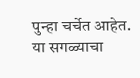पुन्हा चर्चेत आहेत. या सगळ्याचा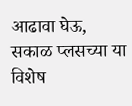आढावा घेऊ, सकाळ प्लसच्या या विशेष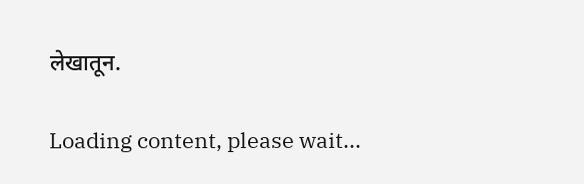लेखातून.

Loading content, please wait...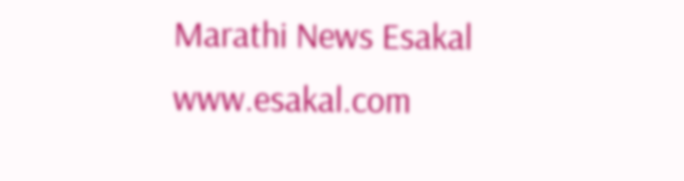Marathi News Esakal
www.esakal.com